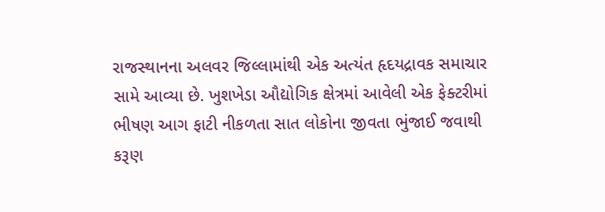રાજસ્થાનના અલવર જિલ્લામાંથી એક અત્યંત હૃદયદ્રાવક સમાચાર સામે આવ્યા છે. ખુશખેડા ઔદ્યોગિક ક્ષેત્રમાં આવેલી એક ફેક્ટરીમાં ભીષણ આગ ફાટી નીકળતા સાત લોકોના જીવતા ભુંજાઈ જવાથી કરૂણ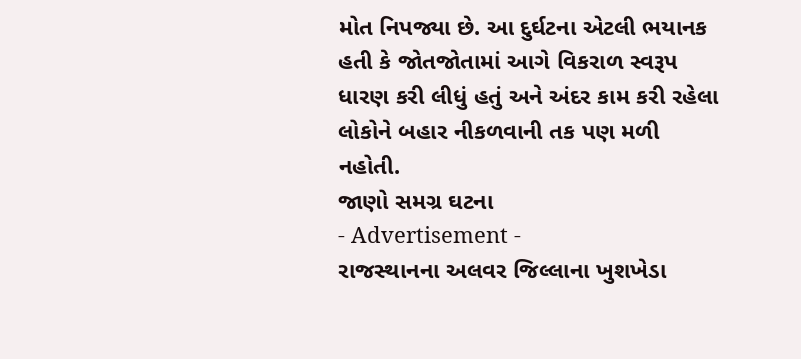મોત નિપજ્યા છે. આ દુર્ઘટના એટલી ભયાનક હતી કે જોતજોતામાં આગે વિકરાળ સ્વરૂપ ધારણ કરી લીધું હતું અને અંદર કામ કરી રહેલા લોકોને બહાર નીકળવાની તક પણ મળી નહોતી.
જાણો સમગ્ર ઘટના
- Advertisement -
રાજસ્થાનના અલવર જિલ્લાના ખુશખેડા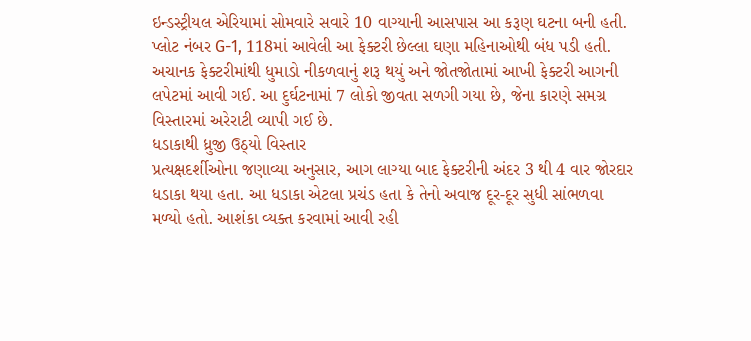ઇન્ડસ્ટ્રીયલ એરિયામાં સોમવારે સવારે 10 વાગ્યાની આસપાસ આ કરૂણ ઘટના બની હતી. પ્લોટ નંબર G-1, 118માં આવેલી આ ફેક્ટરી છેલ્લા ઘણા મહિનાઓથી બંધ પડી હતી. અચાનક ફેક્ટરીમાંથી ધુમાડો નીકળવાનું શરૂ થયું અને જોતજોતામાં આખી ફેક્ટરી આગની લપેટમાં આવી ગઈ. આ દુર્ઘટનામાં 7 લોકો જીવતા સળગી ગયા છે, જેના કારણે સમગ્ર વિસ્તારમાં અરેરાટી વ્યાપી ગઈ છે.
ધડાકાથી ધ્રુજી ઉઠ્યો વિસ્તાર
પ્રત્યક્ષદર્શીઓના જણાવ્યા અનુસાર, આગ લાગ્યા બાદ ફેક્ટરીની અંદર 3 થી 4 વાર જોરદાર ધડાકા થયા હતા. આ ધડાકા એટલા પ્રચંડ હતા કે તેનો અવાજ દૂર-દૂર સુધી સાંભળવા મળ્યો હતો. આશંકા વ્યક્ત કરવામાં આવી રહી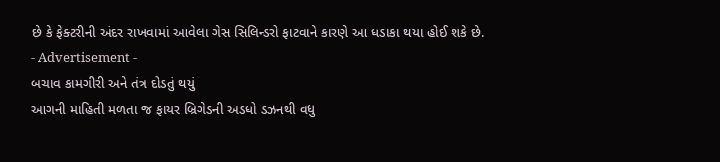છે કે ફેક્ટરીની અંદર રાખવામાં આવેલા ગેસ સિલિન્ડરો ફાટવાને કારણે આ ધડાકા થયા હોઈ શકે છે.
- Advertisement -
બચાવ કામગીરી અને તંત્ર દોડતું થયું
આગની માહિતી મળતા જ ફાયર બ્રિગેડની અડધો ડઝનથી વધુ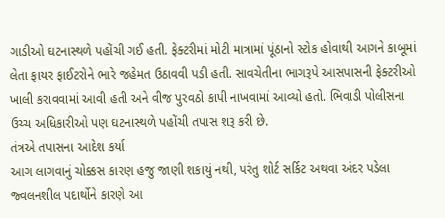ગાડીઓ ઘટનાસ્થળે પહોંચી ગઈ હતી. ફેક્ટરીમાં મોટી માત્રામાં પૂંઠાનો સ્ટોક હોવાથી આગને કાબૂમાં લેતા ફાયર ફાઈટરોને ભારે જહેમત ઉઠાવવી પડી હતી. સાવચેતીના ભાગરૂપે આસપાસની ફેક્ટરીઓ ખાલી કરાવવામાં આવી હતી અને વીજ પુરવઠો કાપી નાખવામાં આવ્યો હતો. ભિવાડી પોલીસના ઉચ્ચ અધિકારીઓ પણ ઘટનાસ્થળે પહોંચી તપાસ શરૂ કરી છે.
તંત્રએ તપાસના આદેશ કર્યા
આગ લાગવાનું ચોક્કસ કારણ હજુ જાણી શકાયું નથી, પરંતુ શોર્ટ સર્કિટ અથવા અંદર પડેલા જ્વલનશીલ પદાર્થોને કારણે આ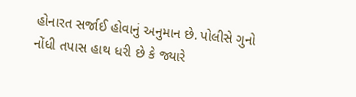હોનારત સર્જાઈ હોવાનું અનુમાન છે. પોલીસે ગુનો નોંધી તપાસ હાથ ધરી છે કે જ્યારે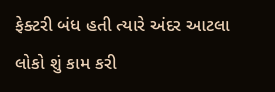ફેક્ટરી બંધ હતી ત્યારે અંદર આટલા લોકો શું કામ કરી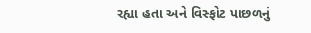રહ્યા હતા અને વિસ્ફોટ પાછળનું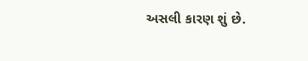અસલી કારણ શું છે.